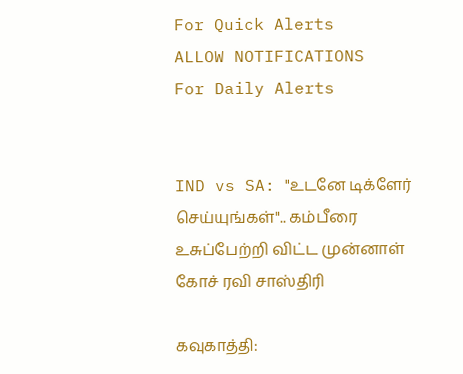For Quick Alerts
ALLOW NOTIFICATIONS
For Daily Alerts


IND vs SA: "உடனே டிக்ளேர் செய்யுங்கள்".. கம்பீரை உசுப்பேற்றி விட்ட முன்னாள் கோச் ரவி சாஸ்திரி

கவுகாத்தி: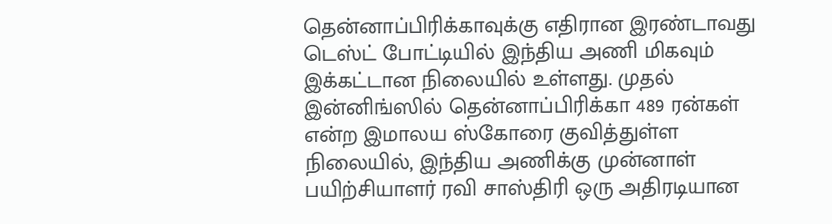தென்னாப்பிரிக்காவுக்கு எதிரான இரண்டாவது டெஸ்ட் போட்டியில் இந்திய அணி மிகவும் இக்கட்டான நிலையில் உள்ளது. முதல் இன்னிங்ஸில் தென்னாப்பிரிக்கா 489 ரன்கள் என்ற இமாலய ஸ்கோரை குவித்துள்ள நிலையில், இந்திய அணிக்கு முன்னாள் பயிற்சியாளர் ரவி சாஸ்திரி ஒரு அதிரடியான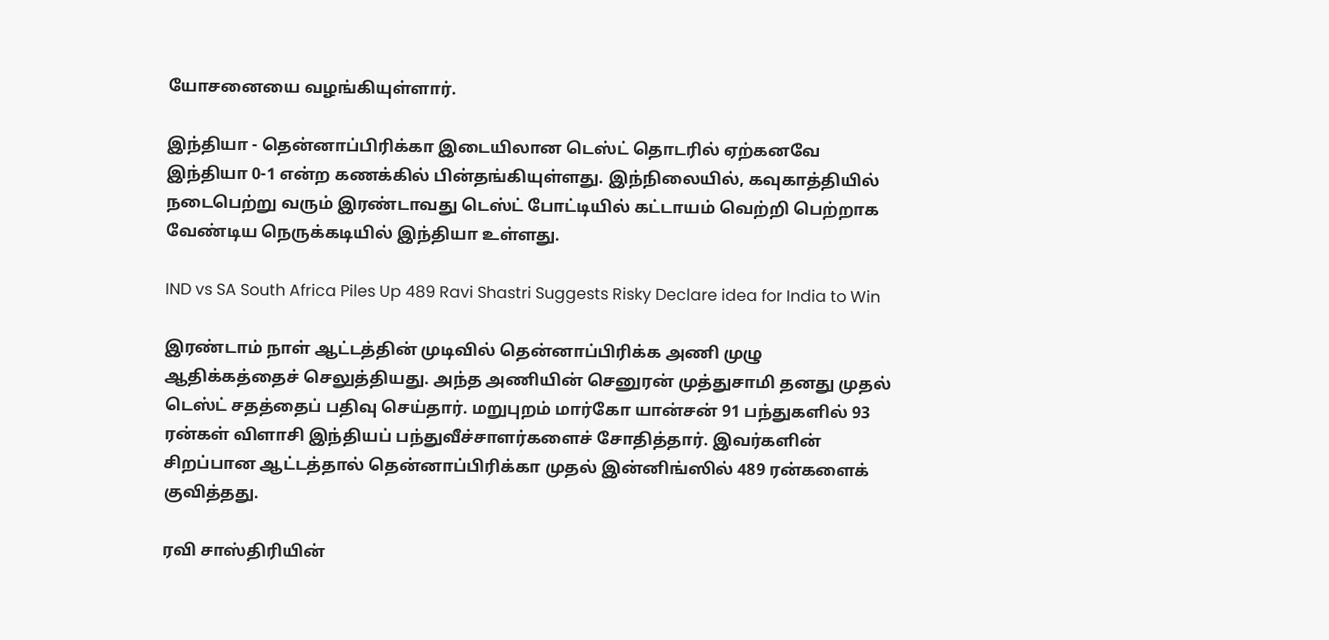யோசனையை வழங்கியுள்ளார்.

இந்தியா - தென்னாப்பிரிக்கா இடையிலான டெஸ்ட் தொடரில் ஏற்கனவே இந்தியா 0-1 என்ற கணக்கில் பின்தங்கியுள்ளது. இந்நிலையில், கவுகாத்தியில் நடைபெற்று வரும் இரண்டாவது டெஸ்ட் போட்டியில் கட்டாயம் வெற்றி பெற்றாக வேண்டிய நெருக்கடியில் இந்தியா உள்ளது.

IND vs SA South Africa Piles Up 489 Ravi Shastri Suggests Risky Declare idea for India to Win

இரண்டாம் நாள் ஆட்டத்தின் முடிவில் தென்னாப்பிரிக்க அணி முழு ஆதிக்கத்தைச் செலுத்தியது. அந்த அணியின் செனுரன் முத்துசாமி தனது முதல் டெஸ்ட் சதத்தைப் பதிவு செய்தார். மறுபுறம் மார்கோ யான்சன் 91 பந்துகளில் 93 ரன்கள் விளாசி இந்தியப் பந்துவீச்சாளர்களைச் சோதித்தார். இவர்களின் சிறப்பான ஆட்டத்தால் தென்னாப்பிரிக்கா முதல் இன்னிங்ஸில் 489 ரன்களைக் குவித்தது.

ரவி சாஸ்திரியின்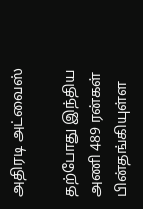அதிரடி அட்வைஸ்

தற்போது இந்திய அணி 489 ரன்கள் பின்தங்கியுள்ள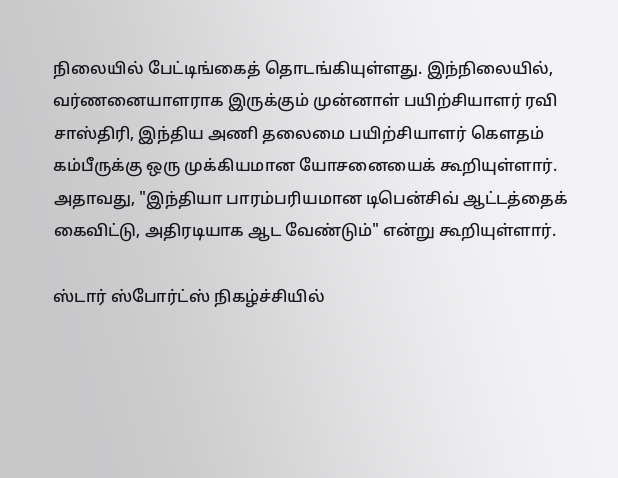நிலையில் பேட்டிங்கைத் தொடங்கியுள்ளது. இந்நிலையில், வர்ணனையாளராக இருக்கும் முன்னாள் பயிற்சியாளர் ரவி சாஸ்திரி, இந்திய அணி தலைமை பயிற்சியாளர் கௌதம் கம்பீருக்கு ஒரு முக்கியமான யோசனையைக் கூறியுள்ளார். அதாவது, "இந்தியா பாரம்பரியமான டிபென்சிவ் ஆட்டத்தைக் கைவிட்டு, அதிரடியாக ஆட வேண்டும்" என்று கூறியுள்ளார்.

ஸ்டார் ஸ்போர்ட்ஸ் நிகழ்ச்சியில்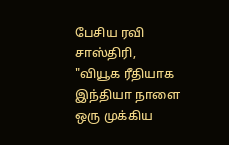பேசிய ரவி சாஸ்திரி, "வியூக ரீதியாக இந்தியா நாளை ஒரு முக்கிய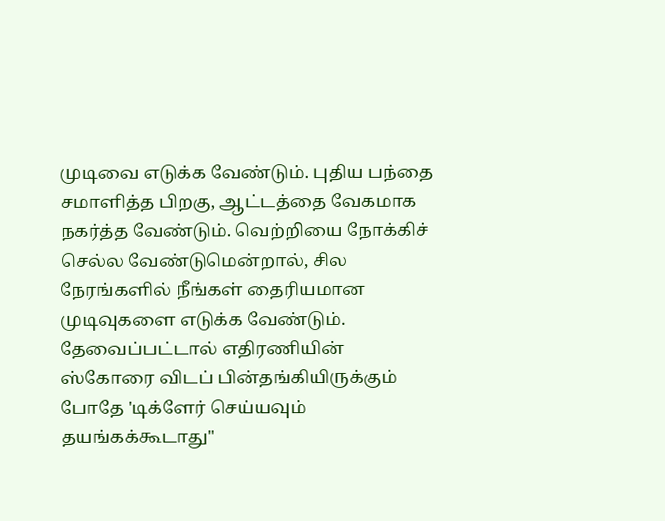முடிவை எடுக்க வேண்டும். புதிய பந்தை சமாளித்த பிறகு, ஆட்டத்தை வேகமாக நகர்த்த வேண்டும். வெற்றியை நோக்கிச் செல்ல வேண்டுமென்றால், சில நேரங்களில் நீங்கள் தைரியமான முடிவுகளை எடுக்க வேண்டும். தேவைப்பட்டால் எதிரணியின் ஸ்கோரை விடப் பின்தங்கியிருக்கும் போதே 'டிக்ளேர் செய்யவும் தயங்கக்கூடாது"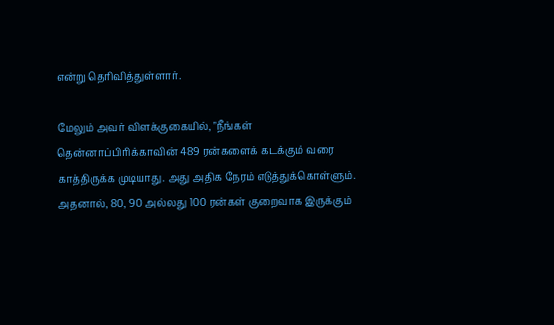என்று தெரிவித்துள்ளார்.

மேலும் அவர் விளக்குகையில், "நீங்கள் தென்னாப்பிரிக்காவின் 489 ரன்களைக் கடக்கும் வரை காத்திருக்க முடியாது. அது அதிக நேரம் எடுத்துக்கொள்ளும். அதனால், 80, 90 அல்லது 100 ரன்கள் குறைவாக இருக்கும்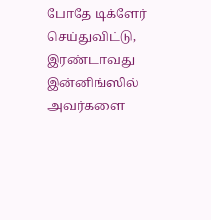போதே டிக்ளேர் செய்துவிட்டு, இரண்டாவது இன்னிங்ஸில் அவர்களை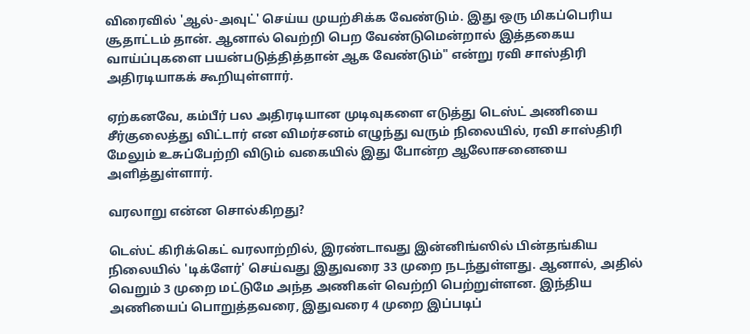விரைவில் 'ஆல்-அவுட்' செய்ய முயற்சிக்க வேண்டும். இது ஒரு மிகப்பெரிய சூதாட்டம் தான். ஆனால் வெற்றி பெற வேண்டுமென்றால் இத்தகைய வாய்ப்புகளை பயன்படுத்தித்தான் ஆக வேண்டும்" என்று ரவி சாஸ்திரி அதிரடியாகக் கூறியுள்ளார்.

ஏற்கனவே, கம்பீர் பல அதிரடியான முடிவுகளை எடுத்து டெஸ்ட் அணியை சீர்குலைத்து விட்டார் என விமர்சனம் எழுந்து வரும் நிலையில், ரவி சாஸ்திரி மேலும் உசுப்பேற்றி விடும் வகையில் இது போன்ற ஆலோசனையை அளித்துள்ளார்.

வரலாறு என்ன சொல்கிறது?

டெஸ்ட் கிரிக்கெட் வரலாற்றில், இரண்டாவது இன்னிங்ஸில் பின்தங்கிய நிலையில் 'டிக்ளேர்' செய்வது இதுவரை 33 முறை நடந்துள்ளது. ஆனால், அதில் வெறும் 3 முறை மட்டுமே அந்த அணிகள் வெற்றி பெற்றுள்ளன. இந்திய அணியைப் பொறுத்தவரை, இதுவரை 4 முறை இப்படிப்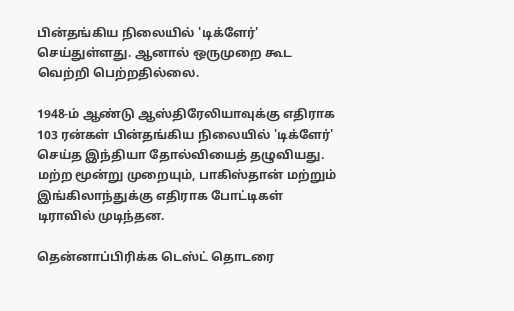பின்தங்கிய நிலையில் 'டிக்ளேர்' செய்துள்ளது. ஆனால் ஒருமுறை கூட வெற்றி பெற்றதில்லை.

1948-ம் ஆண்டு ஆஸ்திரேலியாவுக்கு எதிராக 103 ரன்கள் பின்தங்கிய நிலையில் 'டிக்ளேர்' செய்த இந்தியா தோல்வியைத் தழுவியது. மற்ற மூன்று முறையும், பாகிஸ்தான் மற்றும் இங்கிலாந்துக்கு எதிராக போட்டிகள் டிராவில் முடிந்தன.

தென்னாப்பிரிக்க டெஸ்ட் தொடரை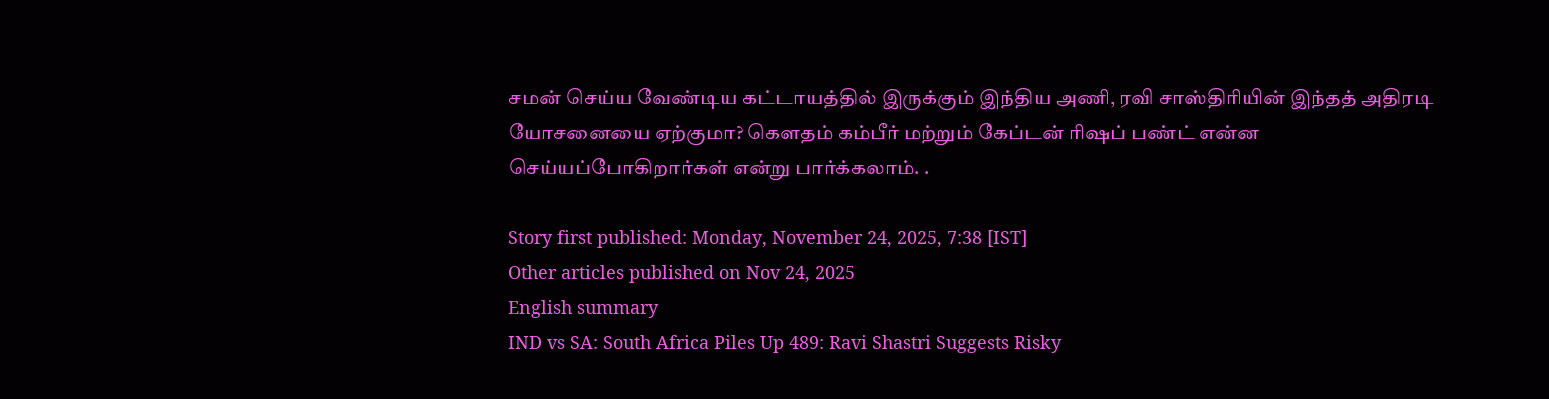சமன் செய்ய வேண்டிய கட்டாயத்தில் இருக்கும் இந்திய அணி, ரவி சாஸ்திரியின் இந்தத் அதிரடி யோசனையை ஏற்குமா? கௌதம் கம்பீர் மற்றும் கேப்டன் ரிஷப் பண்ட் என்ன செய்யப்போகிறார்கள் என்று பார்க்கலாம். .

Story first published: Monday, November 24, 2025, 7:38 [IST]
Other articles published on Nov 24, 2025
English summary
IND vs SA: South Africa Piles Up 489: Ravi Shastri Suggests Risky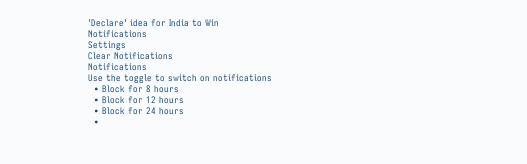'Declare' idea for India to Win
Notifications
Settings
Clear Notifications
Notifications
Use the toggle to switch on notifications
  • Block for 8 hours
  • Block for 12 hours
  • Block for 24 hours
  •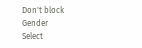Don't block
Gender
Select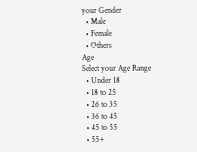your Gender
  • Male
  • Female
  • Others
Age
Select your Age Range
  • Under 18
  • 18 to 25
  • 26 to 35
  • 36 to 45
  • 45 to 55
  • 55+